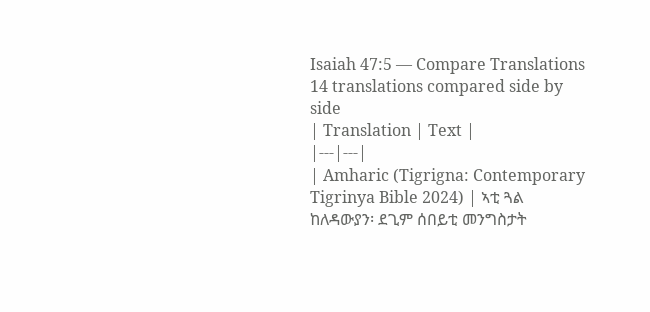Isaiah 47:5 — Compare Translations
14 translations compared side by side
| Translation | Text |
|---|---|
| Amharic (Tigrigna: Contemporary Tigrinya Bible 2024) | ኣቲ ጓል ከለዳውያን፡ ደጊም ሰበይቲ መንግስታት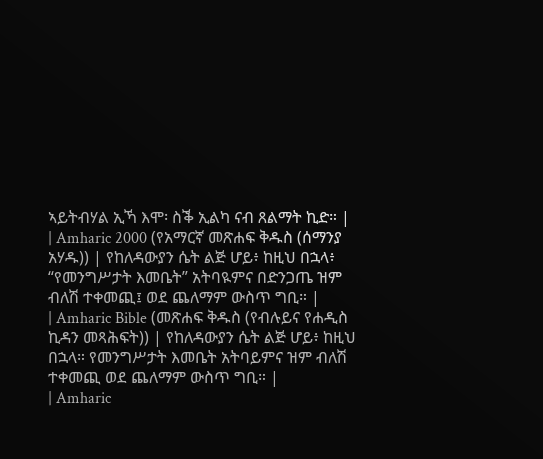ኣይትብሃል ኢኻ እሞ፡ ስቕ ኢልካ ናብ ጸልማት ኪድ። |
| Amharic 2000 (የአማርኛ መጽሐፍ ቅዱስ (ሰማንያ አሃዱ)) | የከለዳውያን ሴት ልጅ ሆይ፥ ከዚህ በኋላ፥ “የመንግሥታት እመቤት” አትባዪምና በድንጋጤ ዝም ብለሽ ተቀመጪ፤ ወደ ጨለማም ውስጥ ግቢ። |
| Amharic Bible (መጽሐፍ ቅዱስ (የብሉይና የሐዲስ ኪዳን መጻሕፍት)) | የከለዳውያን ሴት ልጅ ሆይ፥ ከዚህ በኋላ። የመንግሥታት እመቤት አትባይምና ዝም ብለሽ ተቀመጪ ወደ ጨለማም ውስጥ ግቢ። |
| Amharic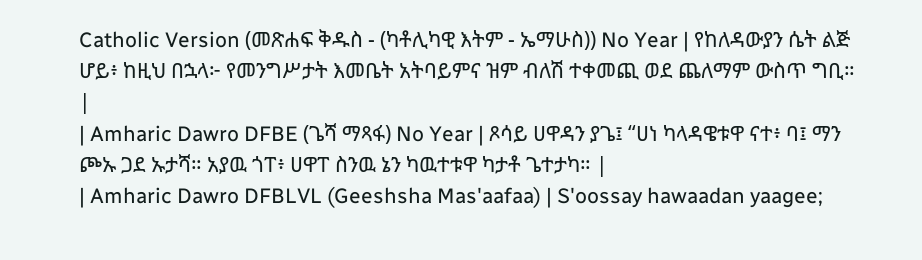Catholic Version (መጽሐፍ ቅዱስ - (ካቶሊካዊ እትም - ኤማሁስ)) No Year | የከለዳውያን ሴት ልጅ ሆይ፥ ከዚህ በኋላ፦ የመንግሥታት እመቤት አትባይምና ዝም ብለሽ ተቀመጪ ወደ ጨለማም ውስጥ ግቢ። |
| Amharic Dawro DFBE (ጌሻ ማጻፋ) No Year | ጾሳይ ሀዋዳን ያጌ፤ “ሀነ ካላዳዌቱዋ ናተ፥ ባ፤ ማን ጮኡ ጋደ ኡታሻ። አያዉ ጎፐ፥ ሀዋፐ ስንዉ ኔን ካዉተቱዋ ካታቶ ጌተታካ። |
| Amharic Dawro DFBLVL (Geeshsha Mas'aafaa) | S'oossay hawaadan yaagee;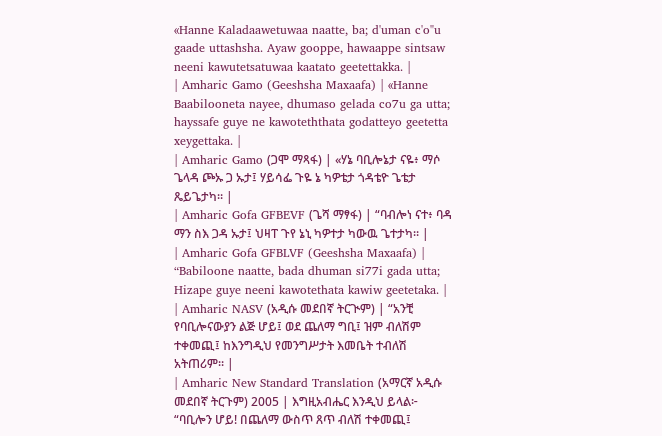«Hanne Kaladaawetuwaa naatte, ba; d'uman c'o"u gaade uttashsha. Ayaw gooppe, hawaappe sintsaw neeni kawutetsatuwaa kaatato geetettakka. |
| Amharic Gamo (Geeshsha Maxaafa) | «Hanne Baabilooneta nayee, dhumaso gelada co7u ga utta; hayssafe guye ne kawoteththata godatteyo geetetta xeygettaka. |
| Amharic Gamo (ጋሞ ማጻፋ) | «ሃኔ ባቢሎኔታ ናዬ፥ ማሶ ጌላዳ ጮኡ ጋ ኡታ፤ ሃይሳፌ ጉዬ ኔ ካዎቴታ ጎዳቴዮ ጌቴታ ጼይጌታካ። |
| Amharic Gofa GFBEVF (ጌሻ ማፃፋ) | “ባብሎነ ናተ፥ ባዳ ማን ስእ ጋዳ ኡታ፤ ህዛፐ ጉየ ኔኒ ካዎተታ ካውዉ ጌተታካ። |
| Amharic Gofa GFBLVF (Geeshsha Maxaafa) | “Babiloone naatte, bada dhuman si77i gada utta; Hizape guye neeni kawotethata kawiw geetetaka. |
| Amharic NASV (አዲሱ መደበኛ ትርጒም) | “አንቺ የባቢሎናውያን ልጅ ሆይ፤ ወደ ጨለማ ግቢ፤ ዝም ብለሽም ተቀመጪ፤ ከእንግዲህ የመንግሥታት እመቤት ተብለሽ አትጠሪም። |
| Amharic New Standard Translation (አማርኛ አዲሱ መደበኛ ትርጉም) 2005 | እግዚአብሔር እንዲህ ይላል፦ “ባቢሎን ሆይ! በጨለማ ውስጥ ጸጥ ብለሽ ተቀመጪ፤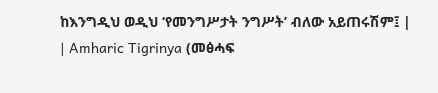ከእንግዲህ ወዲህ ‘የመንግሥታት ንግሥት’ ብለው አይጠሩሽም፤ |
| Amharic Tigrinya (መፅሓፍ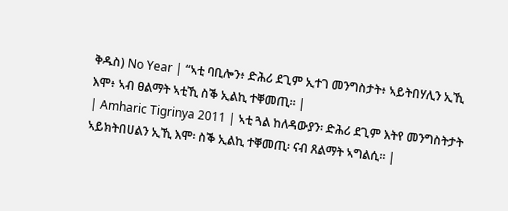ቅዱስ) No Year | “ኣቲ ባቢሎን፥ ድሕሪ ደጊም ኢተገ መንግስታት፥ ኣይትበሃሊን ኢኺ እሞ፥ ኣብ ፀልማት ኣቲኺ ስቕ ኢልኪ ተቐመጢ። |
| Amharic Tigrinya 2011 | ኣቲ ጓል ከለዳውያን፡ ድሕሪ ደጊም እትየ መንግስትታት ኣይክትበሀልን ኢኺ እሞ፡ ስቕ ኢልኪ ተቐመጢ፡ ናብ ጸልማት ኣግልሲ። |